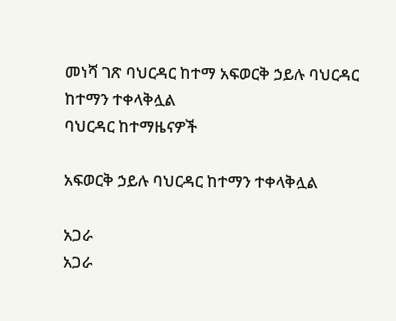መነሻ ገጽ ባህርዳር ከተማ አፍወርቅ ኃይሉ ባህርዳር ከተማን ተቀላቅሏል
ባህርዳር ከተማዜናዎች

አፍወርቅ ኃይሉ ባህርዳር ከተማን ተቀላቅሏል

አጋራ
አጋራ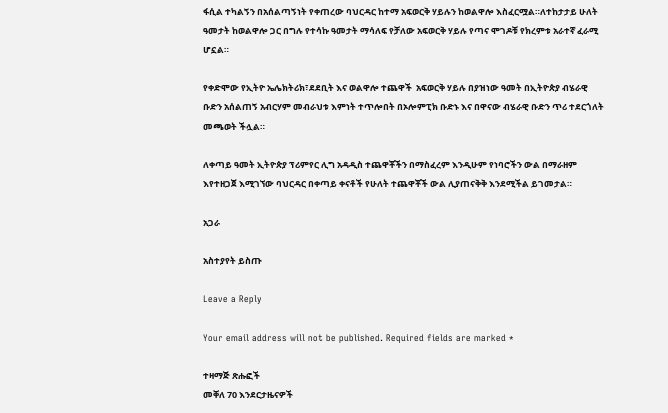ፋሲል ተካልኝን በአሰልጣኝነት የቀጠረው ባህርዳር ከተማ አፍወርቅ ሃይሉን ከወልዋሎ እስፈርሟል።ለተከታታይ ሁለት ዓመታት ከወልዋሎ ጋር በግሉ የተሳኩ ዓመታት ማሳለፍ የቻለው አፍወርቅ ሃይሉ የጣና ሞገዶቹ የክረምቱ አራተኛ ፈራሚ ሆኗል።

የቀድሞው የኢትዮ ኤሌክትሪክ፣ደደቢት እና ወልዋሎ ተጨዋች  አፍወርቅ ሃይሉ በያዝነው ዓመት በኢትዮጵያ ብሄራዊ ቡድን አሰልጠኝ አብርሃም መብራህቱ እምነት ተጥሎበት በኦሎምፒክ ቡድኑ እና በዋናው ብሄራዊ ቡድን ጥሪ ተደርጎለት መጫወት ችሏል።

ለቀጣይ ዓመት ኢትዮጵያ ፕሪምየር ሊግ አዳዲስ ተጨዋቾችን በማስፈረም እንዲሁም የነባሮችን ውል በማራዘም እየተዘጋጀ እሚገኘው ባህርዳር በቀጣይ ቀናቶች የሁለት ተጨዋቾች ውል ሊያጠናቅቅ እንደሚችል ይገመታል።

አጋራ

አስተያየት ይስጡ

Leave a Reply

Your email address will not be published. Required fields are marked *

ተዛማጅ ጽሑፎች
መቐለ 70 እንደርታዜናዎች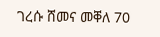ገረሱ ሸመና መቐለ 70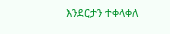እንደርታን ተቀላቀለ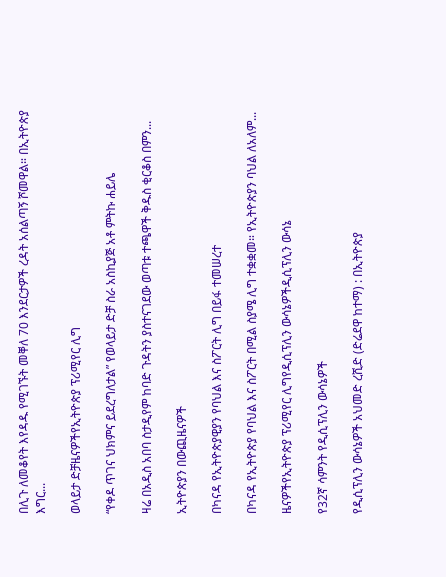በሊጉ ለመቆየት እየዳዱ የሚገኙት መቐለ 70 እንደርታዎች ረዳት አሰልጣኝ ሾመዋል። በኢትዮጵያ እግር...

ወላይታ ድቻዜናዎችየኢትዮጵያ ፕሪሚየር ሊግ

“የቀዶ ጥገና ህክምና ይደረግለታል” የወላይታ ድቻ ስራ አስኪያጅ አቶ ምትኩ ሐይሌ

ዛሬ በአዲስ አበባ ስታዲየም ከባድ ጉዳትን ያስተናገደው ወጣቱ ተጫዋች ቅዱስ ቂርቆስ በምን...

ኢትዮጵያን በውጪዜናዎች

በካናዳ የኢትዮጵያዊያን የባህል እና ስፖርት ሊግ በይፋ ተመሠረተ

በካናዳ የኢትዮጵያ የባህል እና ስፖርት በሚል ስያሜ ሊግ ተቋቋመ። የኢትዮጵያን ባህል ለአለም...

ዜናዎችየኢትዮጵያ ፕሪሚየር ሊግየዲሲፕሊን ውሳኔዎችዲሲፕሊን ውሳኔ

የ32ኛ ሳምንት የዲሲፕሊን ውሳኔዎች

የዲሲፕሊን ውሳኔዎች አህመድ ረሺድ (ድሬደዋ ከተማ) : በኢትዮጵያ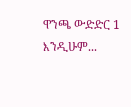ዋንጫ ውድድር 1 እንዲሁም...